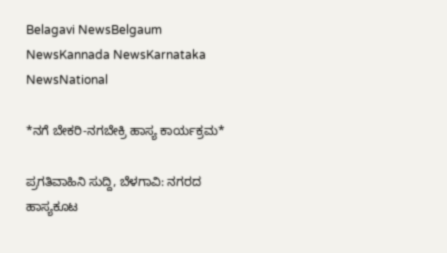Belagavi NewsBelgaum NewsKannada NewsKarnataka NewsNational

*ನಗೆ ಬೇಕರಿ-ನಗಬೇಕ್ರಿ ಹಾಸ್ಯ ಕಾರ್ಯಕ್ರಮ*

ಪ್ರಗತಿವಾಹಿನಿ ಸುದ್ದಿ, ಬೆಳಗಾವಿ: ನಗರದ ಹಾಸ್ಯಕೂಟ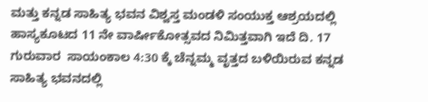ಮತ್ತು ಕನ್ನಡ ಸಾಹಿತ್ಯ ಭವನ ವಿಶ್ವಸ್ತ ಮಂಡಳಿ ಸಂಯುಕ್ತ ಆಶ್ರಯದಲ್ಲಿ ಹಾಸ್ಯಕೂಟದ 11 ನೇ ವಾರ್ಷೀಕೋತ್ಸವದ ನಿಮಿತ್ತವಾಗಿ ಇದೆ ದಿ. 17 ಗುರುವಾರ  ಸಾಯಂಕಾಲ 4:30 ಕ್ಕೆ ಚೆನ್ನಮ್ಮ ವೃತ್ತದ ಬಳಿಯಿರುವ ಕನ್ನಡ ಸಾಹಿತ್ಯ ಭವನದಲ್ಲಿ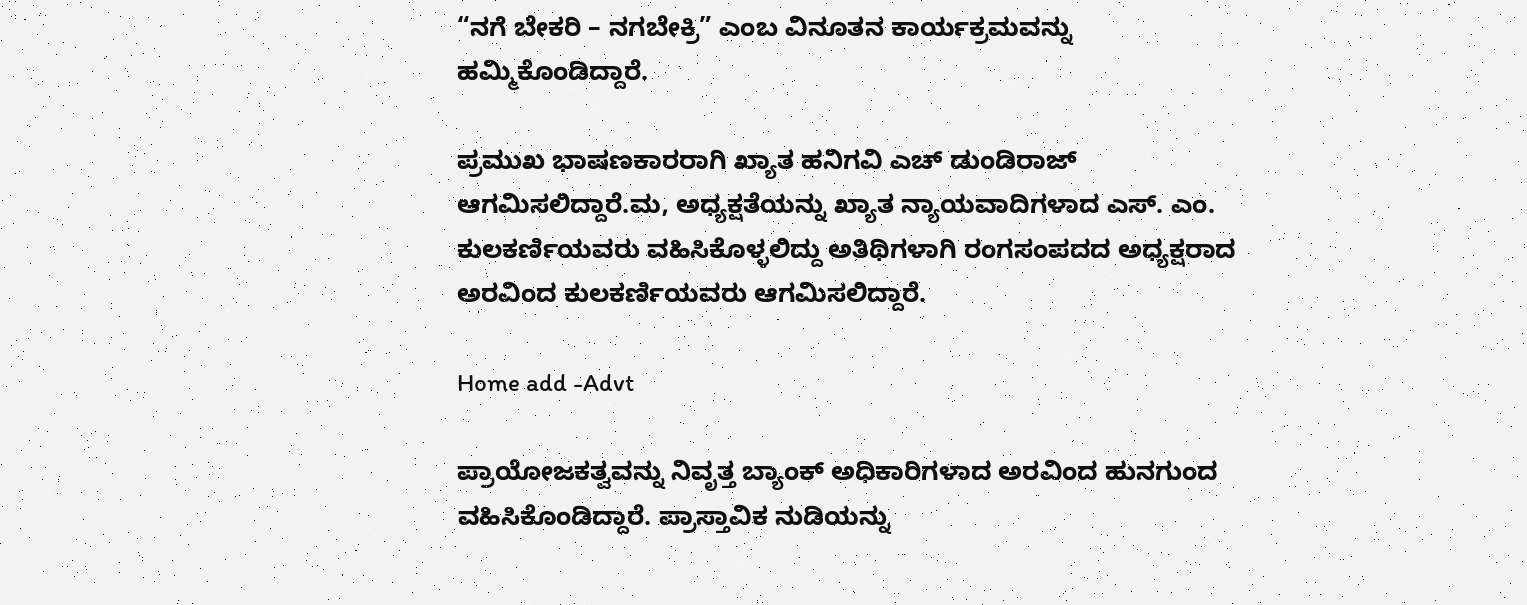“ನಗೆ ಬೇಕರಿ – ನಗಬೇಕ್ರಿ” ಎಂಬ ವಿನೂತನ ಕಾರ್ಯಕ್ರಮವನ್ನು ಹಮ್ಮಿಕೊಂಡಿದ್ದಾರೆ.

ಪ್ರಮುಖ ಭಾಷಣಕಾರರಾಗಿ ಖ್ಯಾತ ಹನಿಗವಿ ಎಚ್ ಡುಂಡಿರಾಜ್ ಆಗಮಿಸಲಿದ್ದಾರೆ.ಮ, ಅಧ್ಯಕ್ಷತೆಯನ್ನು ಖ್ಯಾತ ನ್ಯಾಯವಾದಿಗಳಾದ ಎಸ್. ಎಂ. ಕುಲಕರ್ಣಿಯವರು ವಹಿಸಿಕೊಳ್ಳಲಿದ್ದು ಅತಿಥಿಗಳಾಗಿ ರಂಗಸಂಪದದ ಅಧ್ಯಕ್ಷರಾದ ಅರವಿಂದ ಕುಲಕರ್ಣಿಯವರು ಆಗಮಿಸಲಿದ್ದಾರೆ.

Home add -Advt

ಪ್ರಾಯೋಜಕತ್ವವನ್ನು ನಿವೃತ್ತ ಬ್ಯಾಂಕ್ ಅಧಿಕಾರಿಗಳಾದ ಅರವಿಂದ ಹುನಗುಂದ ವಹಿಸಿಕೊಂಡಿದ್ದಾರೆ. ಪ್ರಾಸ್ತಾವಿಕ ನುಡಿಯನ್ನು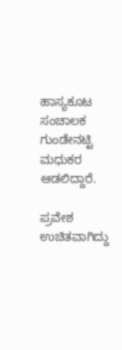ಹಾಸ್ಯಕೂಟ ಸಂಚಾಲಕ ಗುಂಡೇನಟ್ಟಿ ಮಧುಕರ ಆಡಲಿದ್ದಾರೆ.

ಪ್ರವೇಶ ಉಚಿತವಾಗಿದ್ದು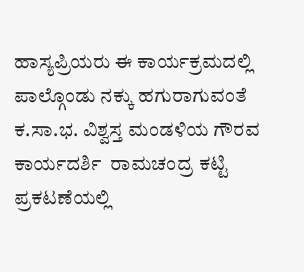ಹಾಸ್ಯಪ್ರಿಯರು ಈ ಕಾರ್ಯಕ್ರಮದಲ್ಲಿ  ಪಾಲ್ಗೊಂಡು ನಕ್ಕು ಹಗುರಾಗುವಂತೆ  ಕ.ಸಾ.ಭ. ವಿಶ್ವಸ್ತ ಮಂಡಳಿಯ ಗೌರವ ಕಾರ್ಯದರ್ಶಿ  ರಾಮಚಂದ್ರ ಕಟ್ಟಿ ಪ್ರಕಟಣೆಯಲ್ಲಿ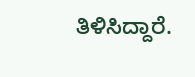ತಿಳಿಸಿದ್ದಾರೆ.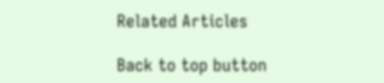Related Articles

Back to top button